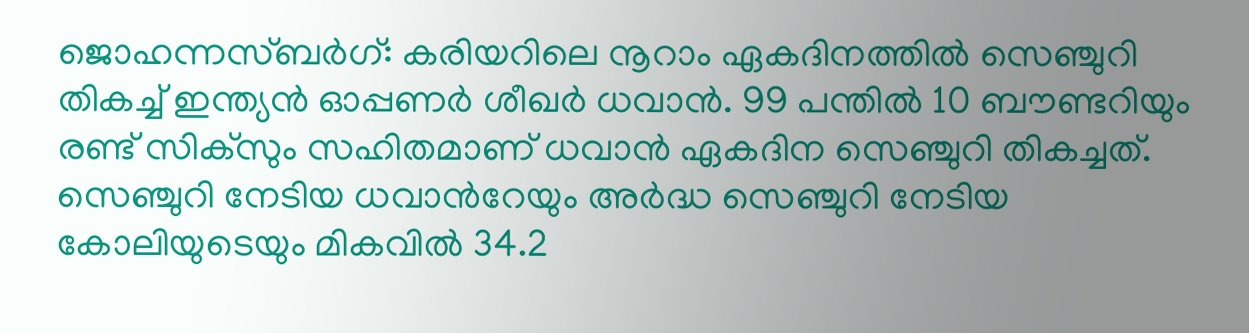ജൊഹന്നസ്ബര്‍ഗ്: കരിയറിലെ നൂറാം ഏകദിനത്തില്‍ സെഞ്ചുറി തികച്ച് ഇന്ത്യന്‍ ഓപ്പണര്‍ ശീഖര്‍ ധവാന്‍. 99 പന്തില്‍ 10 ബൗണ്ടറിയും രണ്ട് സിക്‌സും സഹിതമാണ് ധവാന്‍ ഏകദിന സെഞ്ചുറി തികച്ചത്. സെഞ്ചുറി നേടിയ ധവാന്‍റേയും അര്‍ദ്ധ സെഞ്ചുറി നേടിയ കോലിയുടെയും മികവില്‍ 34.2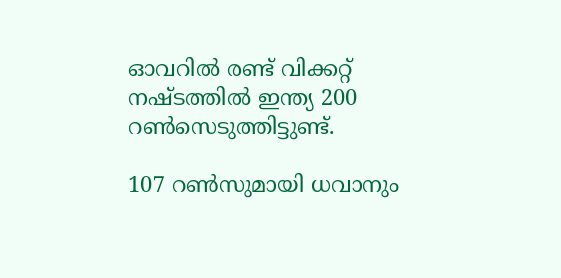ഓവറില്‍ രണ്ട് വിക്കറ്റ് നഷ്ടത്തില്‍ ഇന്ത്യ 200 റണ്‍സെടുത്തിട്ടുണ്ട്.

107 റണ്‍സുമായി ധവാനും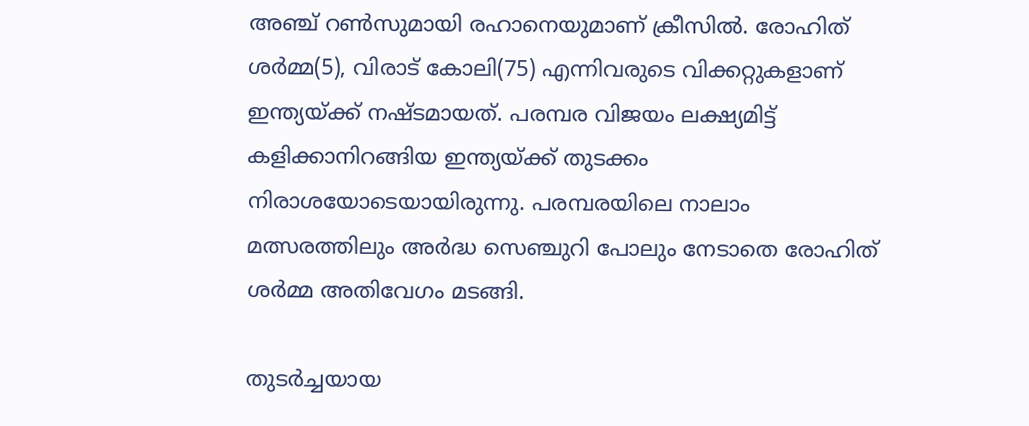അഞ്ച് റണ്‍സുമായി രഹാനെയുമാണ് ക്രീസില്‍. രോഹിത് ശര്‍മ്മ(5), വിരാട് കോലി(75) എന്നിവരുടെ വിക്കറ്റുകളാണ് ഇന്ത്യയ്ക്ക് നഷ്ടമായത്. പരമ്പര വിജയം ലക്ഷ്യമിട്ട് കളിക്കാനിറങ്ങിയ ഇന്ത്യയ്ക്ക് തുടക്കം നിരാശയോടെയായിരുന്നു. പരമ്പരയിലെ നാലാം മത്സരത്തിലും അര്‍ദ്ധ സെഞ്ചുറി പോലും നേടാതെ രോഹിത് ശര്‍മ്മ അതിവേഗം മടങ്ങി.

തുടര്‍ച്ചയായ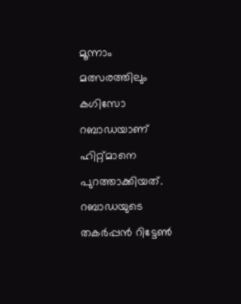മൂന്നാം മത്സരത്തിലും കഗിസോ റബാഡയാണ് ഹിറ്റ്മാനെ പുറത്താക്കിയത്. റബാഡയുടെ തകര്‍പ്പന്‍ റിട്ടേണ്‍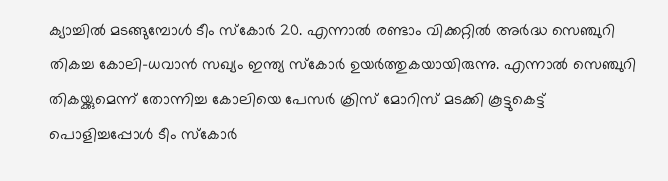ക്യാച്ചില്‍ മടങ്ങുമ്പോള്‍ ടീം സ്കോര്‍ 20. എന്നാല്‍ രണ്ടാം വിക്കറ്റില്‍ അര്‍ദ്ധ സെഞ്ചുറി തികച്ച കോലി-ധവാന്‍ സഖ്യം ഇന്ത്യ സ്കോര്‍ ഉയര്‍ത്തുകയായിരുന്നു. എന്നാല്‍ സെഞ്ചുറി തികയ്ക്കുമെന്ന് തോന്നിച്ച കോലിയെ പേസര്‍ ക്രിസ് മോറിസ് മടക്കി കൂട്ടുകെട്ട് പൊളിച്ചപ്പോള്‍ ടീം സ്കോര്‍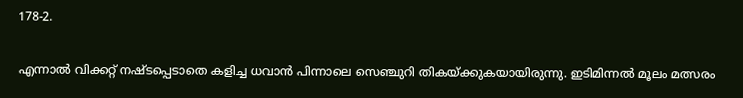178-2.

എന്നാല്‍ വിക്കറ്റ് നഷ്ടപ്പെടാതെ കളിച്ച ധവാന്‍ പിന്നാലെ സെഞ്ചുറി തികയ്ക്കുകയായിരുന്നു. ഇടിമിന്നല്‍ മൂലം മത്സരം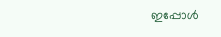ഇപ്പോള്‍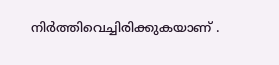നിര്‍ത്തിവെച്ചിരിക്കുകയാണ് ‍.